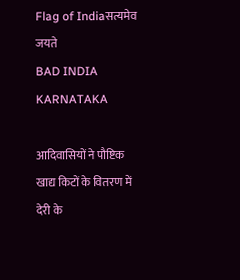Flag of Indiaसत्यमेव जयते
BAD INDIA KARNATAKA

आदिवासियों ने पौष्टिक खाद्य किटों के वितरण में देरी के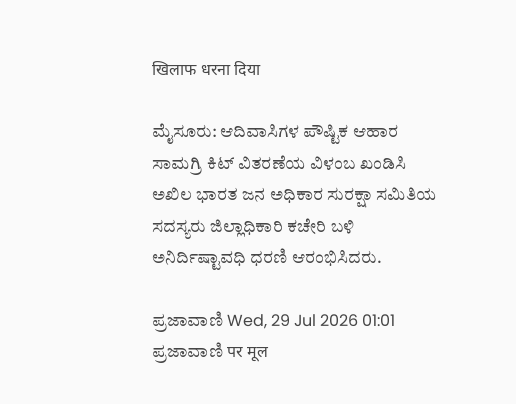खिलाफ धरना दिया

ಮೈಸೂರು: ಆದಿವಾಸಿಗಳ ಪೌಷ್ಟಿಕ ಆಹಾರ ಸಾಮಗ್ರಿ ಕಿಟ್ ವಿತರಣೆಯ ವಿಳಂಬ ಖಂಡಿಸಿ ಅಖಿಲ ಭಾರತ ಜನ ಅಧಿಕಾರ ಸುರಕ್ಷಾ ಸಮಿತಿಯ ಸದಸ್ಯರು ಜಿಲ್ಲಾಧಿಕಾರಿ ಕಚೇರಿ ಬಳಿ ಅನಿರ್ದಿಷ್ಟಾವಧಿ ಧರಣಿ ಆರಂಭಿಸಿದರು.

ಪ್ರಜಾವಾಣಿ Wed, 29 Jul 2026 01:01
ಪ್ರಜಾವಾಣಿ पर मूल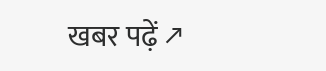खबर पढ़ें ↗